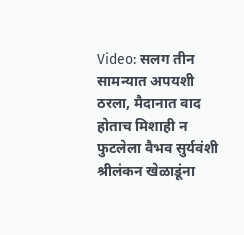Video: सलग तीन सामन्यात अपयशी ठरला, मैदानात वाद होताच मिशाही न फुटलेला वैभव सुर्यवंशी श्रीलंकन खेळाडूंना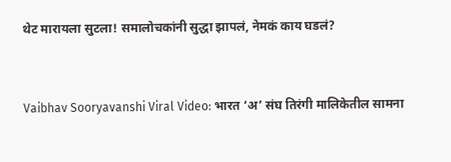थेट मारायला सुटला! समालोचकांनी सुद्धा झापलं, नेमकं काय घडलं?


Vaibhav Sooryavanshi Viral Video: भारत ‘अ’ संघ तिरंगी मालिकेतील सामना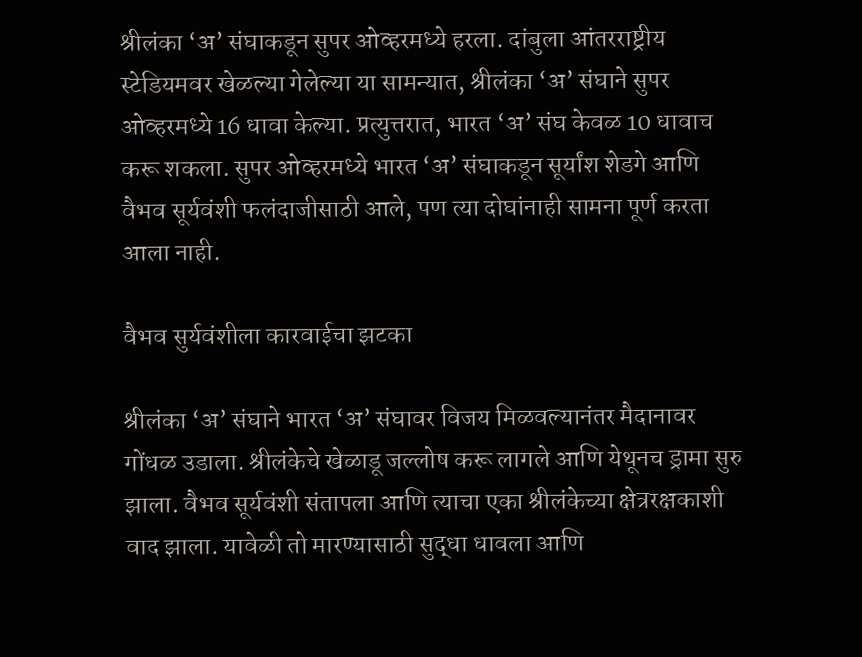श्रीलंका ‘अ’ संघाकडून सुपर ओव्हरमध्ये हरला. दांबुला आंतरराष्ट्रीय स्टेडियमवर खेळल्या गेलेल्या या सामन्यात, श्रीलंका ‘अ’ संघाने सुपर ओव्हरमध्ये 16 धावा केल्या. प्रत्युत्तरात, भारत ‘अ’ संघ केवळ 10 धावाच करू शकला. सुपर ओव्हरमध्ये भारत ‘अ’ संघाकडून सूर्यांश शेडगे आणि वैभव सूर्यवंशी फलंदाजीसाठी आले, पण त्या दोघांनाही सामना पूर्ण करता आला नाही.

वैभव सुर्यवंशीला कारवाईचा झटका

श्रीलंका ‘अ’ संघाने भारत ‘अ’ संघावर विजय मिळवल्यानंतर मैदानावर गोंधळ उडाला. श्रीलंकेचे खेळाडू जल्लोष करू लागले आणि येथूनच ड्रामा सुरु झाला. वैभव सूर्यवंशी संतापला आणि त्याचा एका श्रीलंकेच्या क्षेत्ररक्षकाशी वाद झाला. यावेळी तो मारण्यासाठी सुद्धा धावला आणि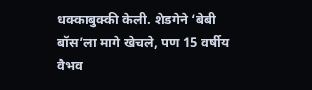धक्काबुक्की केली. शेडगेने ‘बेबी बॉस’ला मागे खेचले, पण 15 वर्षीय वैभव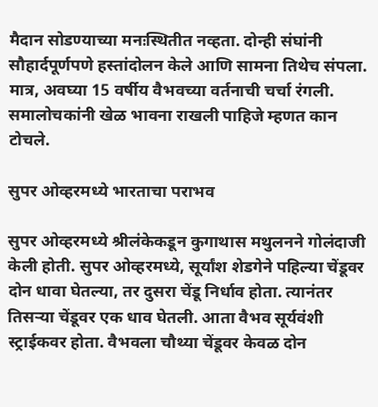मैदान सोडण्याच्या मनःस्थितीत नव्हता. दोन्ही संघांनी सौहार्दपूर्णपणे हस्तांदोलन केले आणि सामना तिथेच संपला. मात्र, अवघ्या 15 वर्षीय वैभवच्या वर्तनाची चर्चा रंगली. समालोचकांनी खेळ भावना राखली पाहिजे म्हणत कान टोचले.

सुपर ओव्हरमध्ये भारताचा पराभव

सुपर ओव्हरमध्ये श्रीलंकेकडून कुगाथास मथुलनने गोलंदाजी केली होती. सुपर ओव्हरमध्ये, सूर्यांश शेडगेने पहिल्या चेंडूवर दोन धावा घेतल्या, तर दुसरा चेंडू निर्धाव होता. त्यानंतर तिसऱ्या चेंडूवर एक धाव घेतली. आता वैभव सूर्यवंशी स्ट्राईकवर होता. वैभवला चौथ्या चेंडूवर केवळ दोन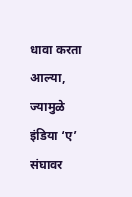धावा करता आल्या, ज्यामुळे इंडिया ‘ए’ संघावर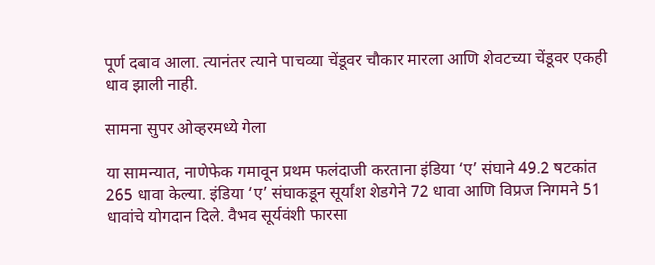पूर्ण दबाव आला. त्यानंतर त्याने पाचव्या चेंडूवर चौकार मारला आणि शेवटच्या चेंडूवर एकही धाव झाली नाही.

सामना सुपर ओव्हरमध्ये गेला

या सामन्यात, नाणेफेक गमावून प्रथम फलंदाजी करताना इंडिया ‘ए’ संघाने 49.2 षटकांत 265 धावा केल्या. इंडिया ‘ए’ संघाकडून सूर्यांश शेडगेने 72 धावा आणि विप्रज निगमने 51 धावांचे योगदान दिले. वैभव सूर्यवंशी फारसा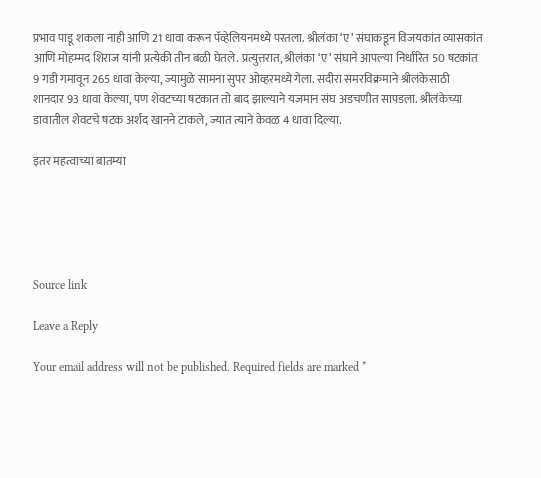प्रभाव पाडू शकला नाही आणि 21 धावा करून पॅव्हेलियनमध्ये परतला. श्रीलंका ‘ए’ संघाकडून विजयकांत व्यासकांत आणि मोहम्मद शिराज यांनी प्रत्येकी तीन बळी घेतले. प्रत्युत्तरात, श्रीलंका ‘ए’ संघाने आपल्या निर्धारित 50 षटकांत 9 गडी गमावून 265 धावा केल्या, ज्यामुळे सामना सुपर ओव्हरमध्ये गेला. सदीरा समरविक्रमाने श्रीलंकेसाठी शानदार 93 धावा केल्या, पण शेवटच्या षटकात तो बाद झाल्याने यजमान संघ अडचणीत सापडला. श्रीलंकेच्या डावातील शेवटचे षटक अर्शद खानने टाकले, ज्यात त्याने केवळ 4 धावा दिल्या.

इतर महत्वाच्या बातम्या





Source link

Leave a Reply

Your email address will not be published. Required fields are marked *